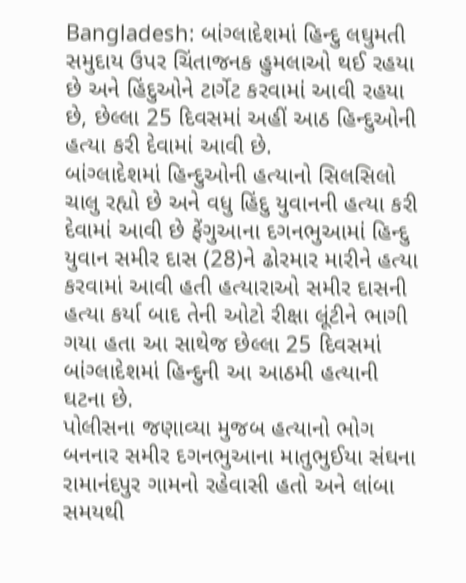Bangladesh: બાંગ્લાદેશમાં હિન્દુ લઘુમતી સમુદાય ઉપર ચિંતાજનક હુમલાઓ થઈ રહયા છે અને હિંદુઓને ટાર્ગેટ કરવામાં આવી રહયા છે, છેલ્લા 25 દિવસમાં અહીં આઠ હિન્દુઓની હત્યા કરી દેવામાં આવી છે.
બાંગ્લાદેશમાં હિન્દુઓની હત્યાનો સિલસિલો ચાલુ રહ્યો છે અને વધુ હિંદુ યુવાનની હત્યા કરી દેવામાં આવી છે ફેંગુઆના દગનભુઆમાં હિન્દુ યુવાન સમીર દાસ (28)ને ઢોરમાર મારીને હત્યા કરવામાં આવી હતી હત્યારાઓ સમીર દાસની હત્યા કર્યા બાદ તેની ઓટો રીક્ષા લૂંટીને ભાગી ગયા હતા આ સાથેજ છેલ્લા 25 દિવસમાં બાંગ્લાદેશમાં હિન્દુની આ આઠમી હત્યાની ઘટના છે.
પોલીસના જણાવ્યા મુજબ હત્યાનો ભોગ બનનાર સમીર દગનભુઆના માતુભુઈયા સંઘના રામાનંદપુર ગામનો રહેવાસી હતો અને લાંબા સમયથી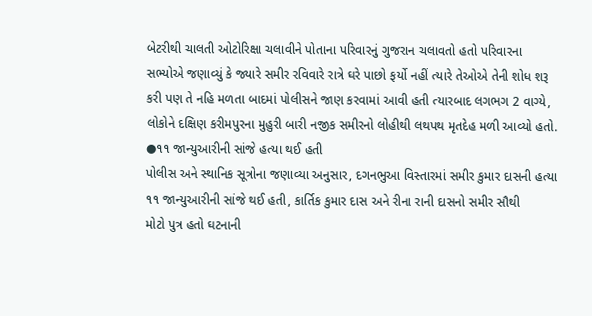બેટરીથી ચાલતી ઓટોરિક્ષા ચલાવીને પોતાના પરિવારનું ગુજરાન ચલાવતો હતો પરિવારના સભ્યોએ જણાવ્યું કે જ્યારે સમીર રવિવારે રાત્રે ઘરે પાછો ફર્યો નહીં ત્યારે તેઓએ તેની શોધ શરૂ કરી પણ તે નહિ મળતા બાદમાં પોલીસને જાણ કરવામાં આવી હતી ત્યારબાદ લગભગ 2 વાગ્યે, લોકોને દક્ષિણ કરીમપુરના મુહુરી બારી નજીક સમીરનો લોહીથી લથપથ મૃતદેહ મળી આવ્યો હતો.
●૧૧ જાન્યુઆરીની સાંજે હત્યા થઈ હતી
પોલીસ અને સ્થાનિક સૂત્રોના જણાવ્યા અનુસાર, દગનભુઆ વિસ્તારમાં સમીર કુમાર દાસની હત્યા ૧૧ જાન્યુઆરીની સાંજે થઈ હતી, કાર્તિક કુમાર દાસ અને રીના રાની દાસનો સમીર સૌથી
મોટો પુત્ર હતો ઘટનાની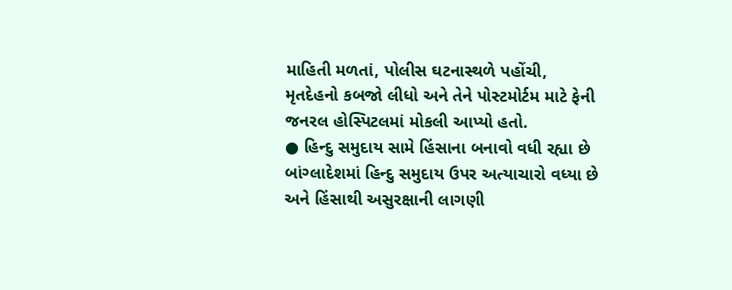માહિતી મળતાં, પોલીસ ઘટનાસ્થળે પહોંચી, મૃતદેહનો કબજો લીધો અને તેને પોસ્ટમોર્ટમ માટે ફેની જનરલ હોસ્પિટલમાં મોકલી આપ્યો હતો.
● હિન્દુ સમુદાય સામે હિંસાના બનાવો વધી રહ્યા છે
બાંગ્લાદેશમાં હિન્દુ સમુદાય ઉપર અત્યાચારો વધ્યા છે અને હિંસાથી અસુરક્ષાની લાગણી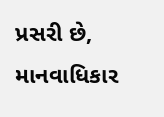પ્રસરી છે, માનવાધિકાર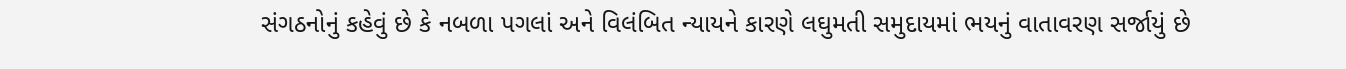સંગઠનોનું કહેવું છે કે નબળા પગલાં અને વિલંબિત ન્યાયને કારણે લઘુમતી સમુદાયમાં ભયનું વાતાવરણ સર્જાયું છે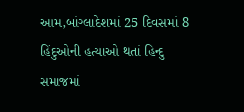આમ,બાંગ્લાદેશમાં 25 દિવસમાં 8 હિંદુઓની હત્યાઓ થતાં હિન્દુ સમાજમાં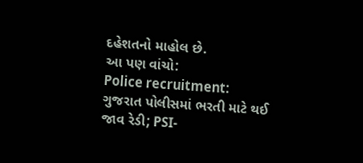દહેશતનો માહોલ છે.
આ પણ વાંચો:
Police recruitment: ગુજરાત પોલીસમાં ભરતી માટે થઈ જાવ રેડી; PSI-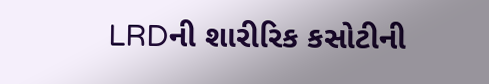LRDની શારીરિક કસોટીની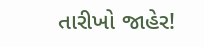તારીખો જાહેર!